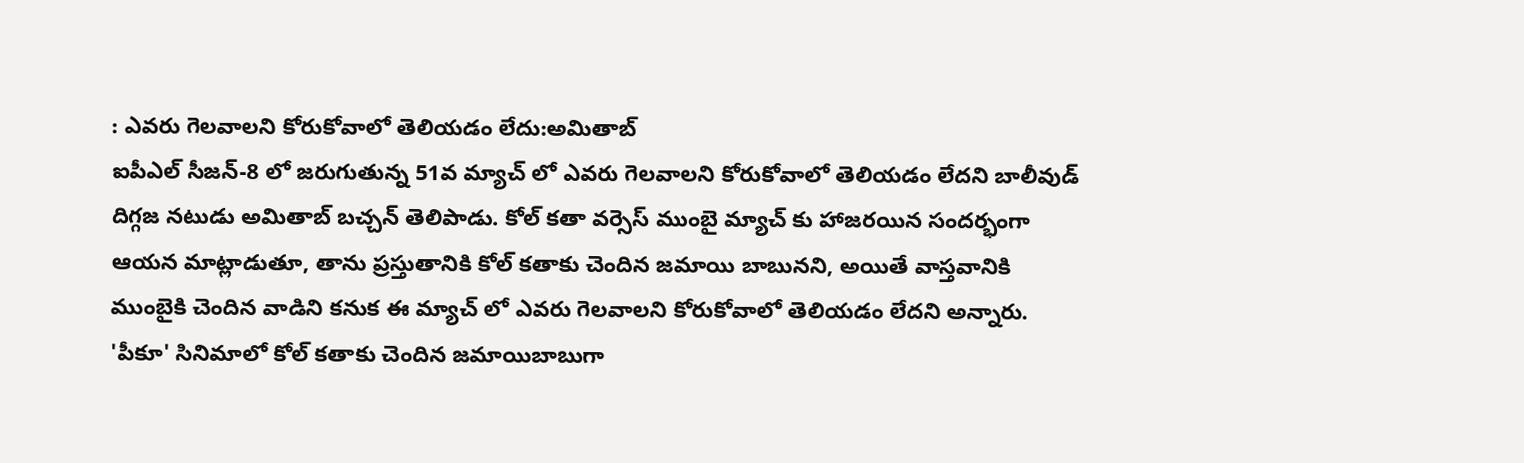: ఎవరు గెలవాలని కోరుకోవాలో తెలియడం లేదు:అమితాబ్
ఐపీఎల్ సీజన్-8 లో జరుగుతున్న 51వ మ్యాచ్ లో ఎవరు గెలవాలని కోరుకోవాలో తెలియడం లేదని బాలీవుడ్ దిగ్గజ నటుడు అమితాబ్ బచ్చన్ తెలిపాడు. కోల్ కతా వర్సెస్ ముంబై మ్యాచ్ కు హాజరయిన సందర్భంగా ఆయన మాట్లాడుతూ, తాను ప్రస్తుతానికి కోల్ కతాకు చెందిన జమాయి బాబునని, అయితే వాస్తవానికి ముంబైకి చెందిన వాడిని కనుక ఈ మ్యాచ్ లో ఎవరు గెలవాలని కోరుకోవాలో తెలియడం లేదని అన్నారు. 'పీకూ' సినిమాలో కోల్ కతాకు చెందిన జమాయిబాబుగా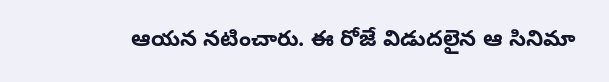ఆయన నటించారు. ఈ రోజే విడుదలైన ఆ సినిమా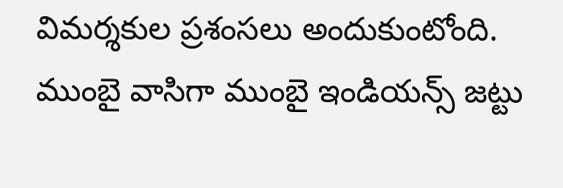విమర్శకుల ప్రశంసలు అందుకుంటోంది. ముంబై వాసిగా ముంబై ఇండియన్స్ జట్టు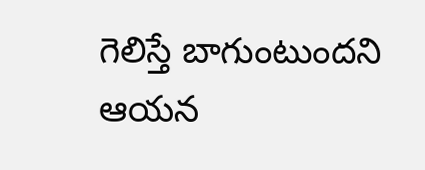గెలిస్తే బాగుంటుందని ఆయన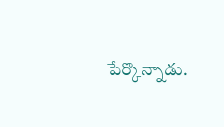పేర్కొన్నాడు.